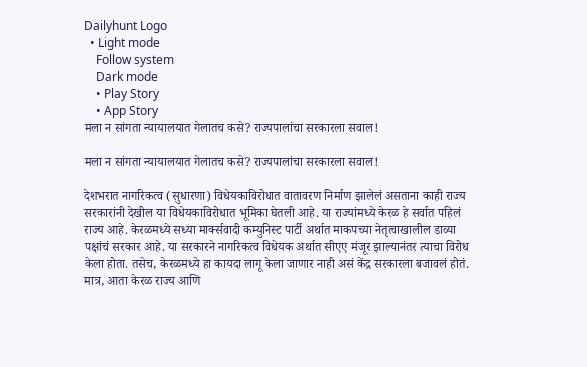Dailyhunt Logo
  • Light mode
    Follow system
    Dark mode
    • Play Story
    • App Story
मला न सांगता न्यायालयात गेलातच कसे? राज्यपालांचा सरकारला सवाल!

मला न सांगता न्यायालयात गेलातच कसे? राज्यपालांचा सरकारला सवाल!

देशभरात नागरिकत्व (सुधारणा) विधेयकाविरोधात वातावरण निर्माण झालेलं असताना काही राज्य सरकारांनी देखील या विधेयकाविरोधात भूमिका घेतली आहे. या राज्यांमध्ये केरळ हे सर्वात पहिलं राज्य आहे. केरळमध्ये सध्या मार्क्सवादी कम्युनिस्ट पार्टी अर्थात माकपच्या नेतृत्वाखालील डाव्या पक्षांचं सरकार आहे. या सरकारने नागरिकत्व विधेयक अर्थात सीएए मंजूर झाल्यानंतर त्याचा विरोध केला होता. तसेच, केरळमध्ये हा कायदा लागू केला जाणार नाही असं केंद्र सरकारला बजावलं होतं. मात्र, आता केरळ राज्य आणि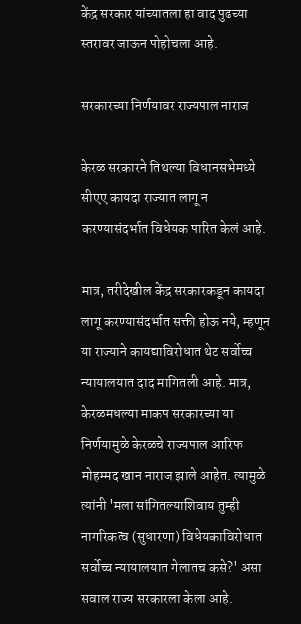केंद्र सरकार यांच्यातला हा वाद पुढच्या स्तरावर जाऊन पोहोचला आहे.

सरकारच्या निर्णयावर राज्यपाल नाराज

केरळ सरकारने तिथल्या विधानसभेमध्ये सीएए कायदा राज्यात लागू न करण्यासंदर्भात विधेयक पारित केलं आहे.

मात्र, तरीदेखील केंद्र सरकारकडून कायदा लागू करण्यासंदर्भात सक्ती होऊ नये, म्हणून या राज्याने कायद्याविरोधात थेट सर्वोच्च न्यायालयात दाद मागितली आहे. मात्र, केरळमधल्या माकप सरकारच्या या निर्णयामुळे केरळचे राज्यपाल आरिफ मोहम्मद खान नाराज झाले आहेत. त्यामुळे त्यांनी 'मला सांगितल्याशिवाय तुम्ही नागरिकत्व (सुधारणा) विधेयकाविरोधात सर्वोच्च न्यायालयात गेलातच कसे?' असा सवाल राज्य सरकारला केला आहे.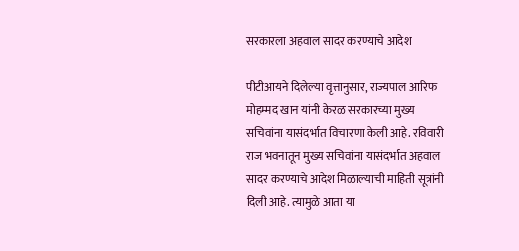सरकारला अहवाल सादर करण्याचे आदेश

पीटीआयने दिलेल्या वृत्तानुसार, राज्यपाल आरिफ मोहम्मद खान यांनी केरळ सरकारच्या मुख्य सचिवांना यासंदर्भात विचारणा केली आहे. रविवारी राज भवनातून मुख्य सचिवांना यासंदर्भात अहवाल सादर करण्याचे आदेश मिळाल्याची माहिती सूत्रांनी दिली आहे. त्यामुळे आता या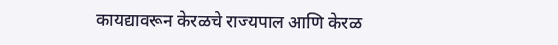कायद्यावरून केरळचे राज्यपाल आणि केरळ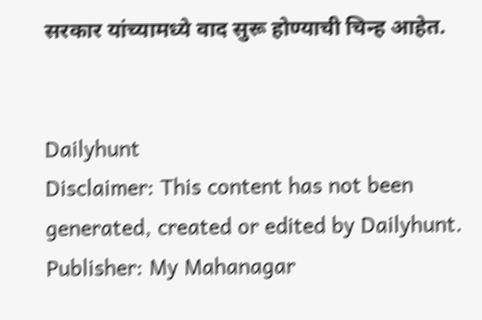सरकार यांच्यामध्ये वाद सुरू होण्याची चिन्ह आहेत.


Dailyhunt
Disclaimer: This content has not been generated, created or edited by Dailyhunt. Publisher: My Mahanagar